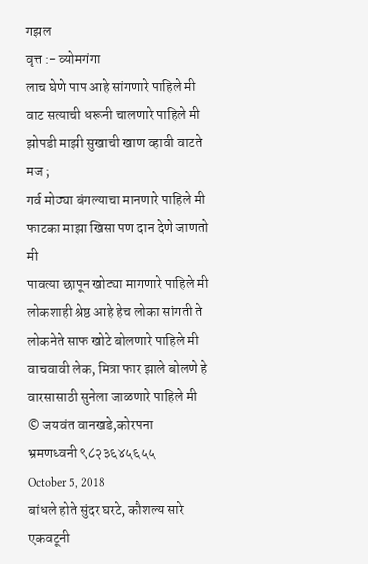गझल
वृत्त :- व्योमगंगा
लाच घेणे पाप आहे सांगणारे पाहिले मी
वाट सत्याची धरूनी चालणारे पाहिले मी
झोपडी माझी सुखाची खाण व्हावी वाटते मज ;
गर्व मोठ्या बंगल्याचा मानणारे पाहिले मी
फाटका माझा खिसा पण दान देणे जाणतो मी
पावत्या छापून खोट्या मागणारे पाहिले मी
लोकशाही श्रेष्ठ आहे हेच लोका सांगती ते
लोकनेते साफ खोटे बोलणारे पाहिले मी
वाचवावी लेक, मित्रा फार झाले बोलणे हे
वारसासाठी सुनेला जाळणारे पाहिले मी
© जयवंत वानखडे,कोरपना
भ्रमणध्वनी ९८२३६४५६५५
October 5, 2018
बांधले होते सुंदर घरटे, कौशल्य सारे एकवटूनी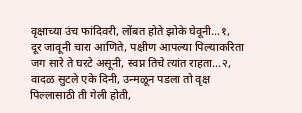वृक्षाच्या उंच फांदिवरी, लोंबत होते झोके घेवूनी...१,
दूर जावूनी चारा आणिते, पक्षीण आपल्या पिल्याकरिता
जग सारे ते घरटे असूनी, स्वप्न तिचे त्यांत राहता...२,
वादळ सुटले एके दिनी, उन्मळून पडला तो वृक्ष
पिल्लासाठी ती गेली होती,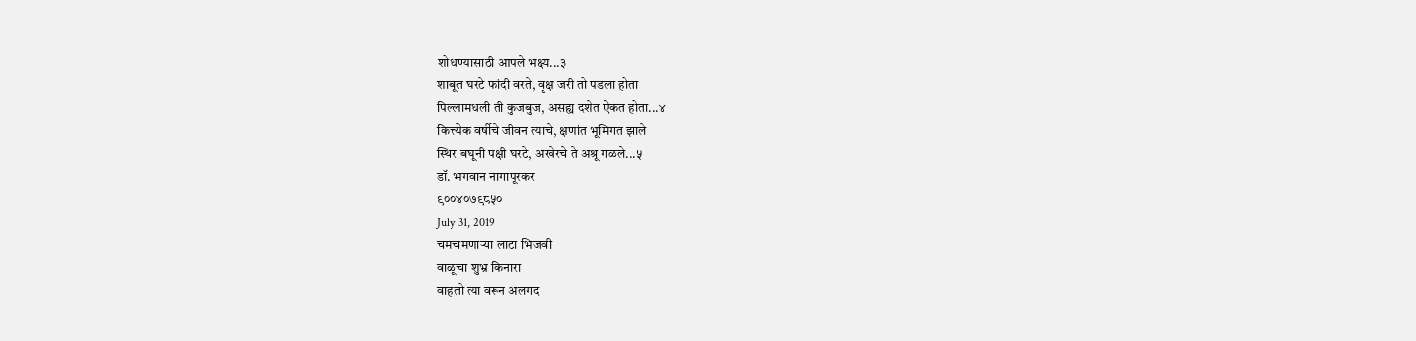शोधण्यासाठी आपले भक्ष्य...३
शाबूत घरटे फांदी वरते, वृक्ष जरी तो पडला होता
पिल्लामधली ती कुजबुज, असह्य दशेत ऐकत होता...४
कित्त्येक वर्षीचे जीवन त्याचे, क्षणांत भूमिगत झाले
स्थिर बघूनी पक्षी घरटे, अखेरचे ते अश्रू गळले...५
डॉ. भगवान नागापूरकर
९००४०७९८५०
July 31, 2019
चमचमणाऱ्या लाटा भिजवी
वाळूचा शुभ्र किनारा
वाहतो त्या वरून अलगद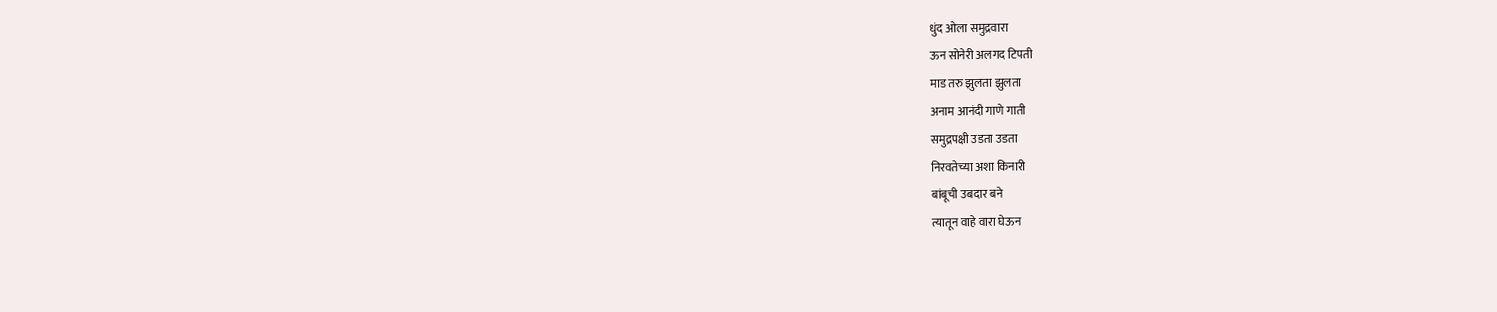धुंद ओला समुद्रवारा
ऊन सोनेरी अलगद टिपती
माड तरु झुलता झुलता
अनाम आनंदी गाणे गाती
समुद्रपक्षी उडता उडता
निरवतेच्या अशा किनारी
बांबूची उबदार बने
त्यातून वाहे वारा घेऊन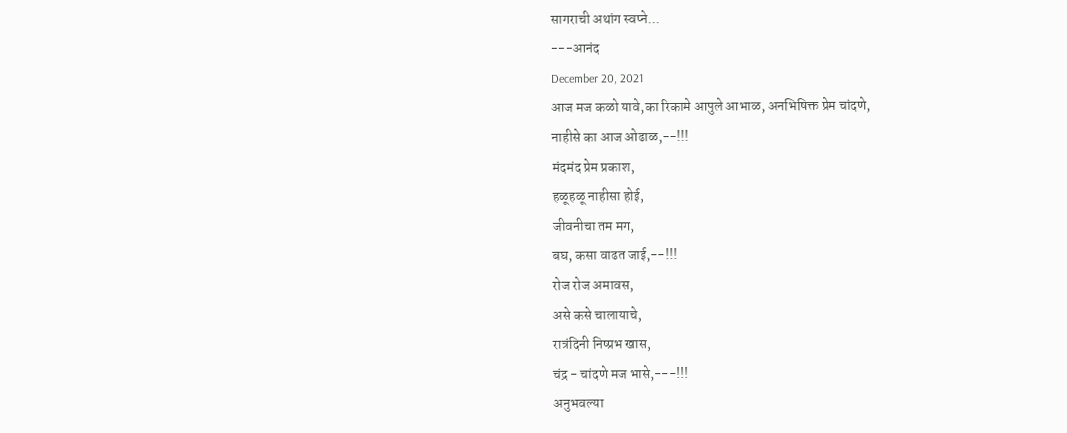सागराची अथांग स्वप्ने...
---आनंद
December 20, 2021
आज मज कळो यावे,का रिकामे आपुले आभाळ, अनभिषिक्त प्रेम चांदणे,
नाहीसे का आज ओढाळ,--!!!
मंदमंद प्रेम प्रकाश,
हळूहळू नाहीसा होई,
जीवनीचा तम मग,
बघ, कसा वाढत जाई,--!!!
रोज रोज अमावस,
असे कसे चालायाचे,
रात्रंदिनी निष्प्रभ खास,
चंद्र - चांदणे मज भासे,---!!!
अनुभवल्या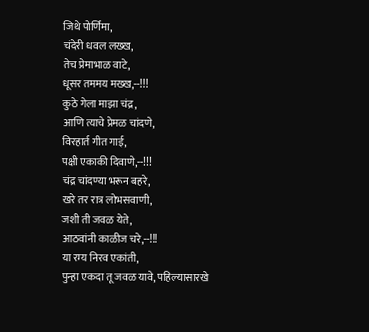जिथे पोर्णिमा,
चंदेरी धवल लख्ख,
तेच प्रेमाभाळ वाटे,
धूसर तममय मख्ख,--!!!
कुठे गेला माझा चंद्र,
आणि त्याचे प्रेमळ चांदणे,
विरहार्त गीत गाई,
पक्षी एकाकी दिवाणे,--!!!
चंद्र चांदण्या भरून बहरे,
खरे तर रात्र लोभसवाणी,
जशी ती जवळ येते,
आठवांनी काळीज चरे,--!!!
या रम्य निरव एकांती,
पुन्हा एकदा तू जवळ यावे, पहिल्यासारखे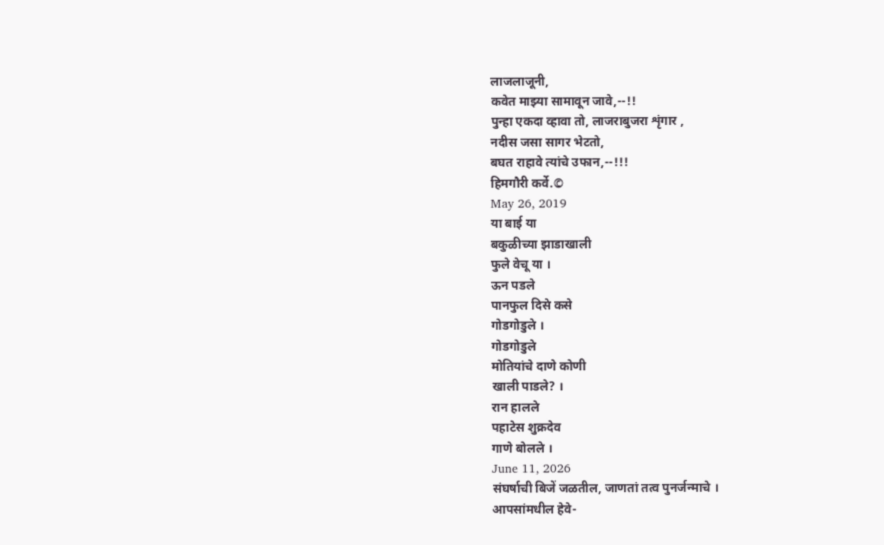लाजलाजूनी,
कवेत माझ्या सामावून जावे,--!!
पुन्हा एकदा व्हावा तो, लाजराबुजरा शृंगार ,
नदीस जसा सागर भेटतो,
बघत राहावे त्यांचे उफान,--!!!
हिमगौरी कर्वे.©
May 26, 2019
या बाई या
बकुळीच्या झाडाखाली
फुले वेचू या ।
ऊन पडले
पानफुल दिसे कसे
गोडगोडुले ।
गोडगोडुले
मोतियांचे दाणे कोणी
खाली पाडले? ।
रान हालले
पहाटेस शुक्रदेव
गाणे बोलले ।
June 11, 2026
संघर्षाची बिजें जळतील, जाणतां तत्व पुनर्जन्माचे ।
आपसांमधील हेवे-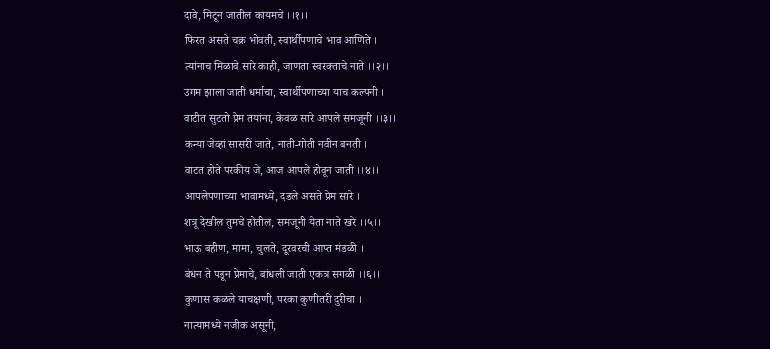दावे, मिटून जातील कायमचे ।।१।।
फिरत असते चक्र भोवती, स्वार्थीपणाचे भाव आणिते ।
त्यांनाच मिळावे सारे काही, जाणता स्वरक्ताचे नाते ।।२।।
उगम झाला जाती धर्माचा, स्वार्थीपणाच्या याच कल्पनी ।
वाटीत सुटतो प्रेम तयांना, केवळ सारे आपले समजूनी ।।३।।
कन्या जेव्हां सासरीं जाते, नाती-गोती नवीन बनती ।
वाटत होते परकीय जे, आज आपले होवून जाती ।।४।।
आपलेपणाच्या भावामध्ये, दडले असते प्रेम सारे ।
शत्रू देखील तुमचे होतील, समजूनी येता नाते खरे ।।५।।
भाऊ बहीण, मामा, चुलते, दूरवरची आप्त मंडळी ।
बंधन ते पडून प्रेमाचे, बांधली जाती एकत्र सगळी ।।६।।
कुणास कळले याचक्षणी, परका कुणीतरी दुरीचा ।
नात्यामध्ये नजीक असूनी,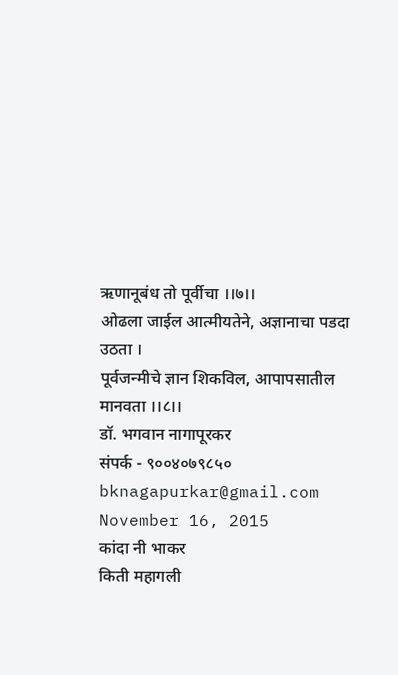ऋणानूबंध तो पूर्वीचा ।।७।।
ओढला जाईल आत्मीयतेने, अज्ञानाचा पडदा उठता ।
पूर्वजन्मीचे ज्ञान शिकविल, आपापसातील मानवता ।।८।।
डॉ. भगवान नागापूरकर
संपर्क - ९००४०७९८५०
bknagapurkar@gmail.com
November 16, 2015
कांदा नी भाकर
किती महागली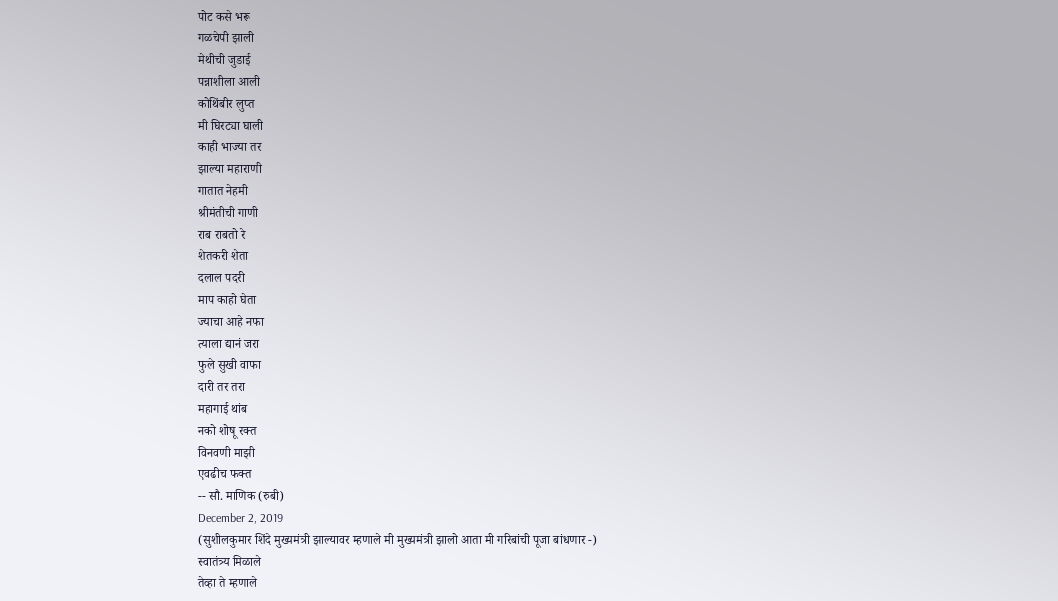पोट कसे भरू
गळचेपी झाली
मेथीची जुडाई
पन्नाशीला आली
कोथिंबीर लुप्त
मी घिरट्या घाली
काही भाज्या तर
झाल्या महाराणी
गातात नेहमी
श्रीमंतीची गाणी
राब राबतो रे
शेतकरी शेता
दलाल पदरी
माप काहो घेता
ज्याचा आहे नफा
त्याला द्यानं जरा
फुले सुखी वाफा
दारी तर तरा
महागाई थांब
नको शोषू रक्त
विनवणी माझी
एवढीच फक्त
-- सौ. माणिक (रुबी)
December 2, 2019
(सुशीलकुमार शिंदे मुख्यमंत्री झाल्यावर म्हणाले मी मुख्यमंत्री झालो आता मी गरिबांची पूजा बांधणार -)
स्वातंत्र्य मिळाले
तेव्हा ते म्हणाले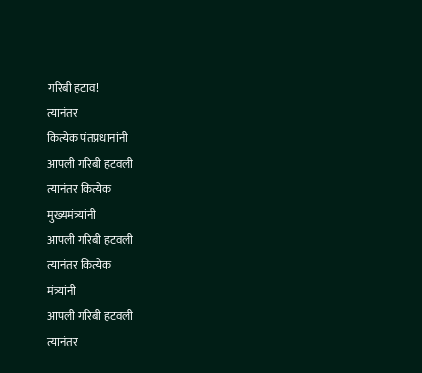गरिबी हटाव!
त्यानंतर
कित्येक पंतप्रधानांनी
आपली गरिबी हटवली
त्यानंतर कित्येक
मुख्यमंत्र्यांनी
आपली गरिबी हटवली
त्यानंतर कित्येक
मंत्र्यांनी
आपली गरिबी हटवली
त्यानंतर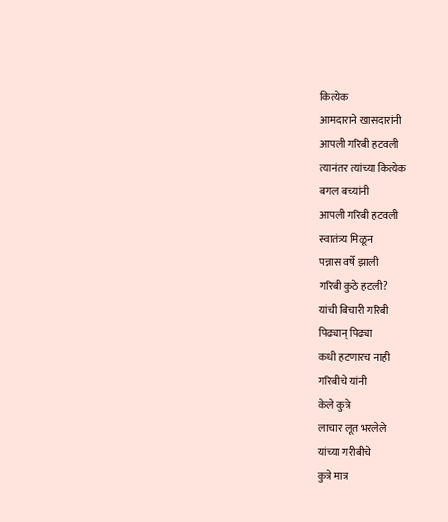कित्येक
आमदाराने खासदारांनी
आपली गरिबी हटवली
त्यानंतर त्यांच्या कित्येक
बगल बच्यांनी
आपली गरिबी हटवली
स्वातंत्र्य मिळून
पन्नास वर्षे झाली
गरिबी कुठे हटली?
यांची बिचारी गरिबी
पिढ्यान् पिढ्या
कधी हटणारच नाही
गरिबीचे यांनी
केले कुत्रे
लाचार लूत भरलेले
यांच्या गरीबीचे
कुत्रे मात्र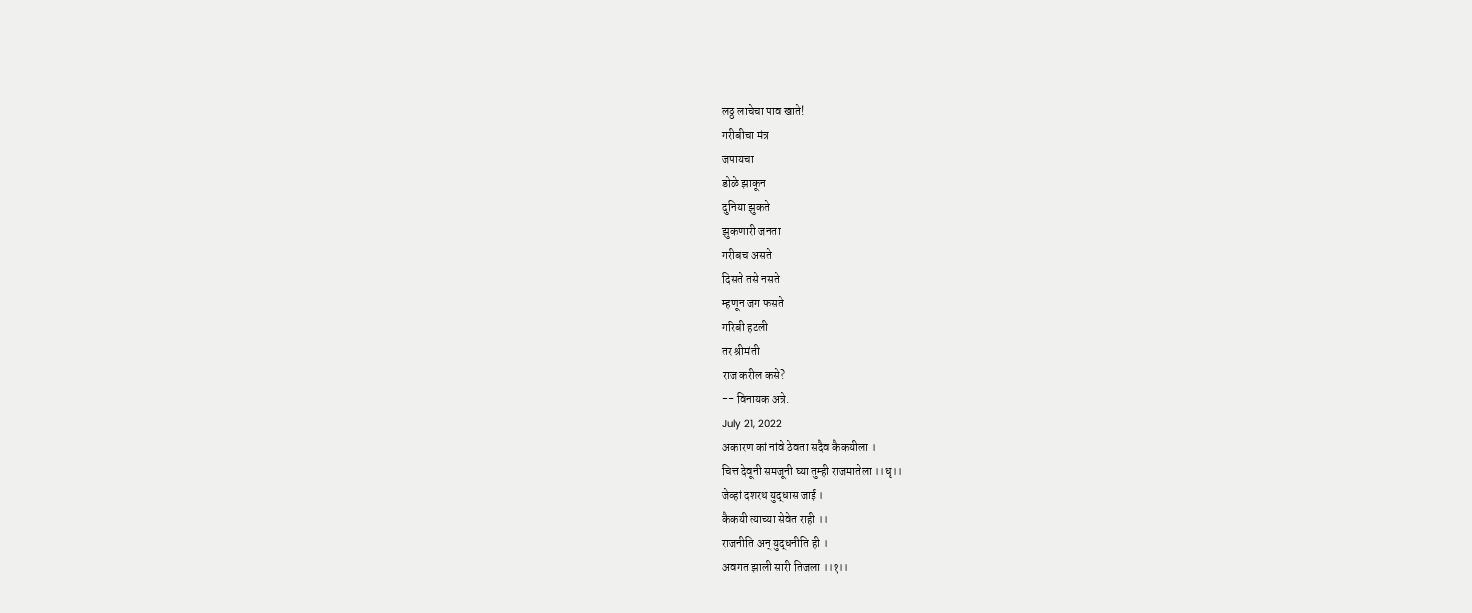लठ्ठ लाचेचा पाव खाते!
गरीबीचा मंत्र
जपायचा
डोळे झाकून
दुनिया झुकते
झुकणारी जनता
गरीबच असते
दिसते तसे नसते
म्हणून जग फसते
गरिबी हटली
तर श्रीमंती
राज करील कसे?
-- विनायक अत्रे.
July 21, 2022
अकारण कां नांवे ठेवता सदैव कैकयीला ।
चित्त देवूनी समजूनी घ्या तुम्ही राजमातेला ।।धृ।।
जेव्हां दशरथ युद्धास जाई ।
कैकयी त्याच्या सेवेत राही ।।
राजनीति अन् युद्धनीति ही ।
अवगत झाली सारी तिजला ।।१।।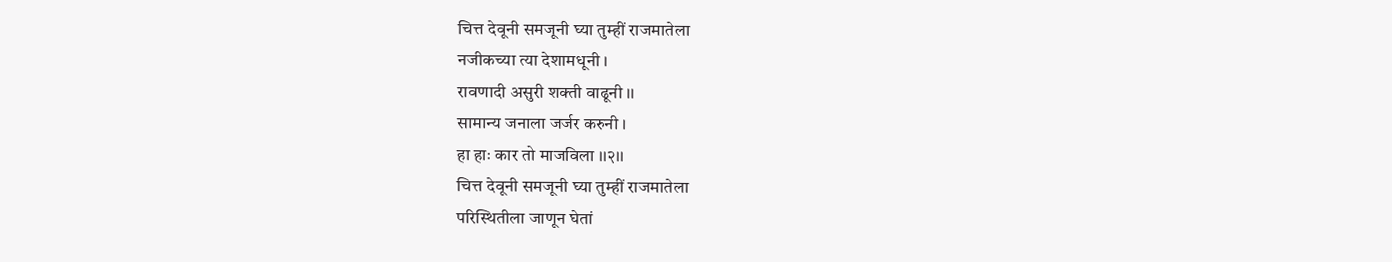चित्त देवूनी समजूनी घ्या तुम्हीं राजमातेला
नजीकच्या त्या देशामधूनी ।
रावणादी असुरी शक्ती वाढूनी ।।
सामान्य जनाला जर्जर करुनी ।
हा हाः कार तो माजविला ।।२।।
चित्त देवूनी समजूनी घ्या तुम्हीं राजमातेला
परिस्थितीला जाणून घेतां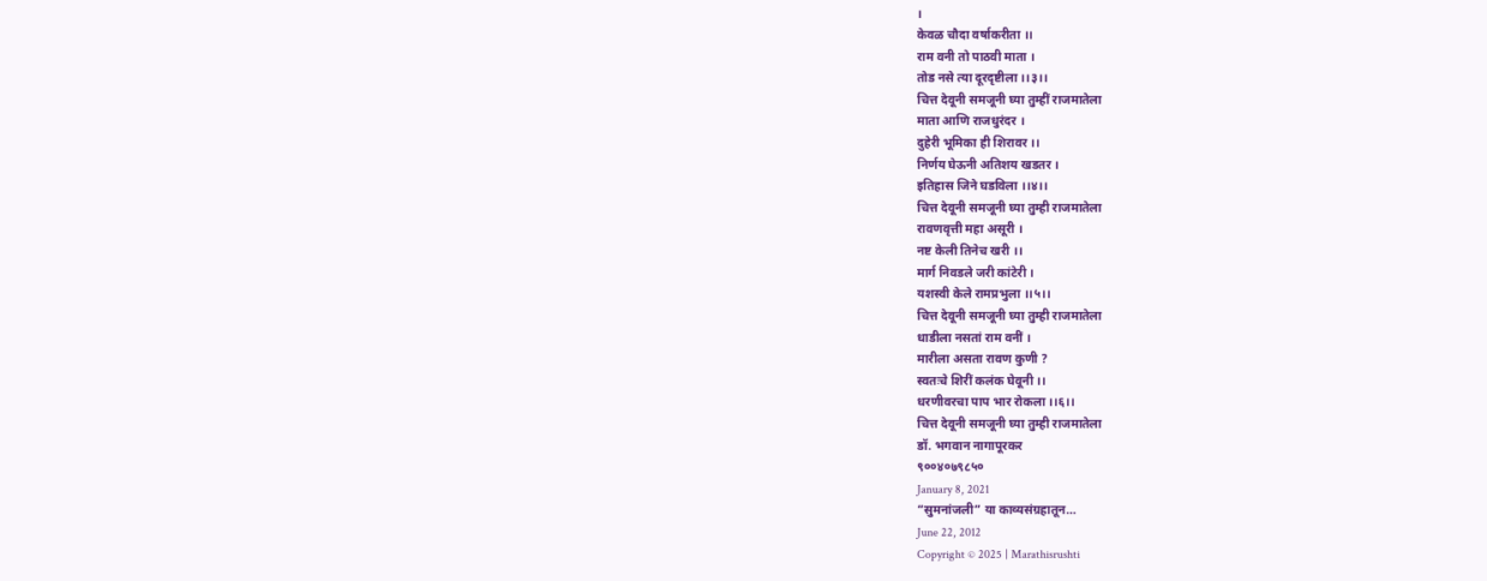।
केवळ चौदा वर्षाकरीता ।।
राम वनी तो पाठवी माता ।
तोड नसे त्या दूरदृष्टीला ।।३।।
चित्त देवूनी समजूनी घ्या तुम्हीं राजमातेला
माता आणि राजधुरंदर ।
दुहेरी भूमिका ही शिरावर ।।
निर्णय घेऊनी अतिशय खडतर ।
इतिहास जिने घडविला ।।४।।
चित्त देवूनी समजूनी घ्या तुम्ही राजमातेला
रावणवृत्ती महा असूरी ।
नष्ट केली तिनेच खरी ।।
मार्ग निवडले जरी कांटेरी ।
यशस्वी केले रामप्रभुला ।।५।।
चित्त देवूनी समजूनी घ्या तुम्ही राजमातेला
धाडीला नसतां राम वनीं ।
मारीला असता रावण कुणी ?
स्वतःचे शिरीं कलंक घेवूनी ।।
धरणीवरचा पाप भार रोकला ।।६।।
चित्त देवूनी समजूनी घ्या तुम्ही राजमातेला
डॉ. भगवान नागापूरकर
९००४०७९८५०
January 8, 2021
“सुमनांजली” या काव्यसंग्रहातून…
June 22, 2012
Copyright © 2025 | Marathisrushti